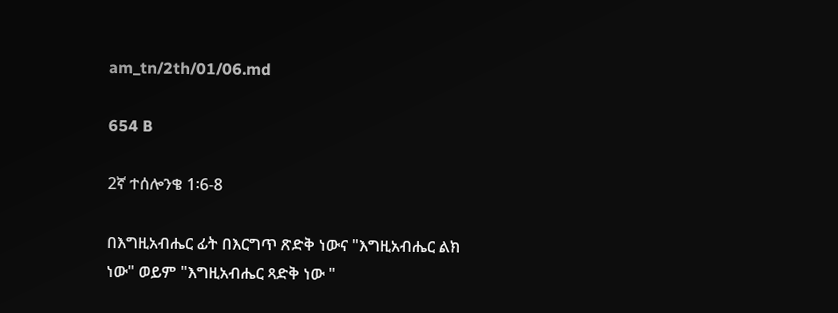am_tn/2th/01/06.md

654 B

2ኛ ተሰሎንቄ 1፡6-8

በእግዚአብሔር ፊት በእርግጥ ጽድቅ ነውና "እግዚአብሔር ልክ ነው" ወይም "እግዚአብሔር ጻድቅ ነው "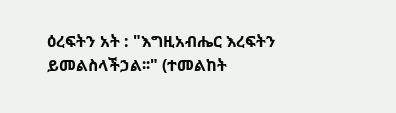ዕረፍትን አት : "እግዚአብሔር እረፍትን ይመልስላችኃል፡፡" (ተመልከት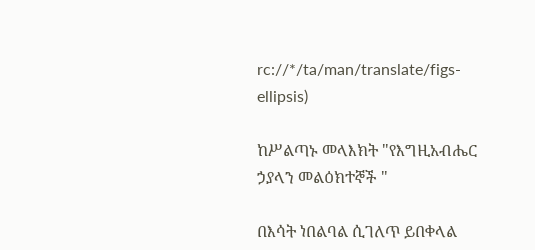rc://*/ta/man/translate/figs-ellipsis)

ከሥልጣኑ መላእክት "የእግዚአብሔር ኃያላን መልዕክተኞች "

በእሳት ነበልባል ሲገለጥ ይበቀላል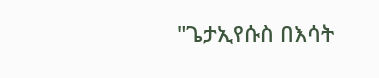"ጌታኢየሱስ በእሳት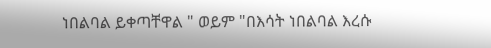ነበልባል ይቀጣቸዋል " ወይም "በእሳት ነበልባል እረሱ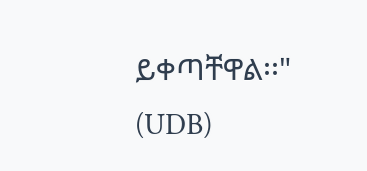ይቀጣቸዋል፡፡" (UDB)